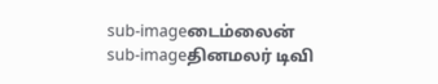sub-imageடைம்லைன்
sub-imageதினமலர் டிவி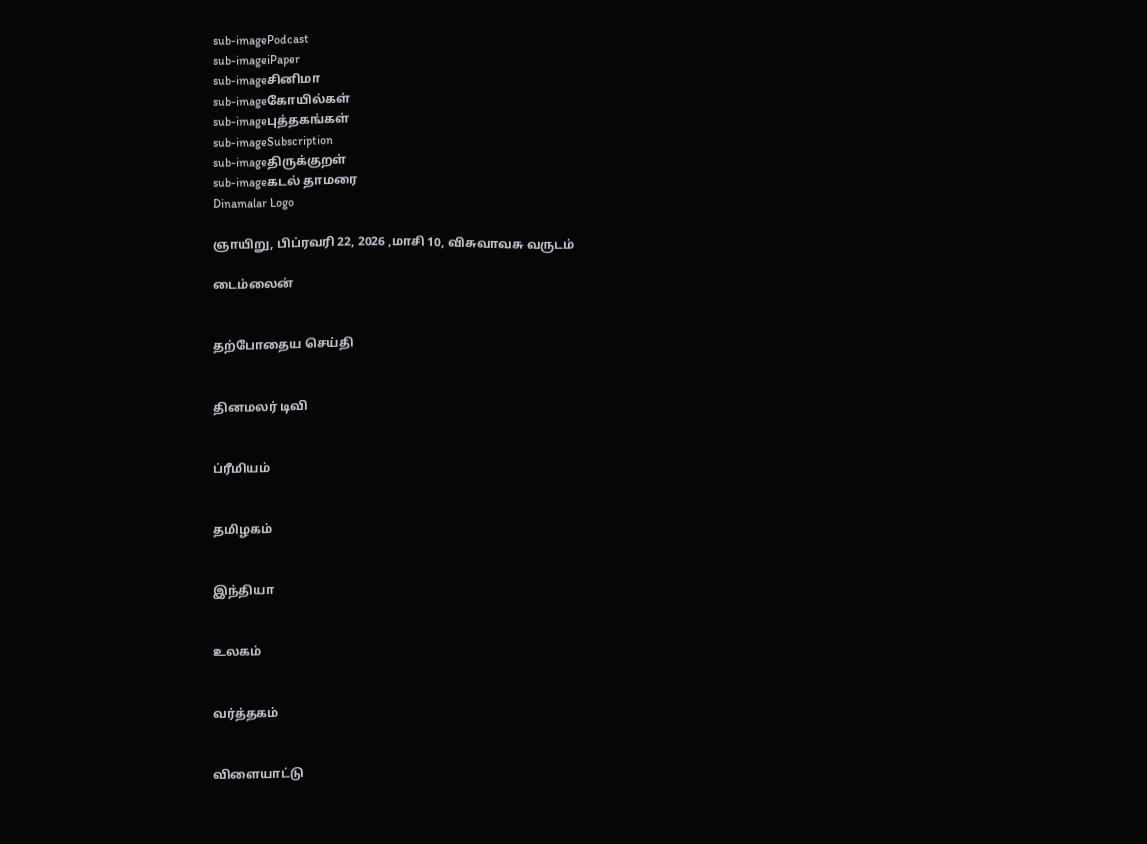sub-imagePodcast
sub-imageiPaper
sub-imageசினிமா
sub-imageகோயில்கள்
sub-imageபுத்தகங்கள்
sub-imageSubscription
sub-imageதிருக்குறள்
sub-imageகடல் தாமரை
Dinamalar Logo

ஞாயிறு, பிப்ரவரி 22, 2026 ,மாசி 10, விசுவாவசு வருடம்

டைம்லைன்


தற்போதைய செய்தி


தினமலர் டிவி


ப்ரீமியம்


தமிழகம்


இந்தியா


உலகம்


வர்த்தகம்


விளையாட்டு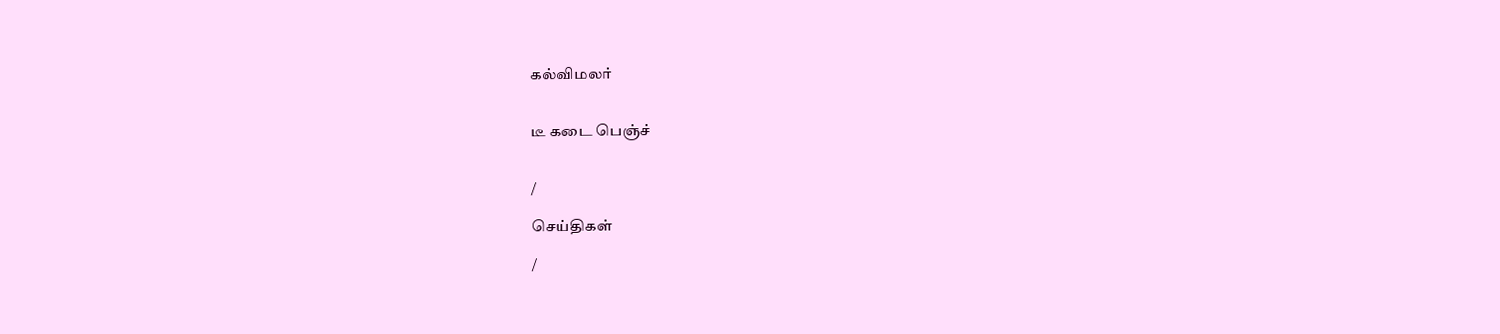கல்விமலர்


டீ கடை பெஞ்ச்


/

செய்திகள்

/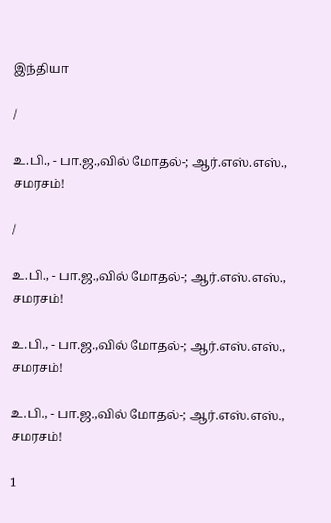இந்தியா

/

உ.பி., - பா.ஜ.,வில் மோதல்-; ஆர்.எஸ்.எஸ்., சமரசம்!

/

உ.பி., - பா.ஜ.,வில் மோதல்-; ஆர்.எஸ்.எஸ்., சமரசம்!

உ.பி., - பா.ஜ.,வில் மோதல்-; ஆர்.எஸ்.எஸ்., சமரசம்!

உ.பி., - பா.ஜ.,வில் மோதல்-; ஆர்.எஸ்.எஸ்., சமரசம்!

1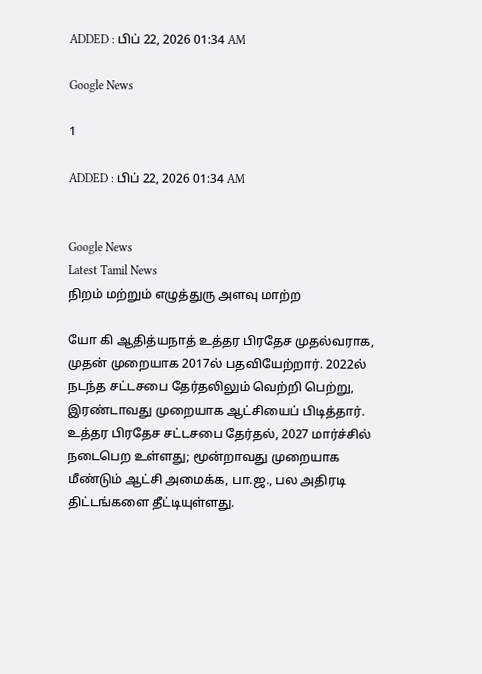ADDED : பிப் 22, 2026 01:34 AM

Google News

1

ADDED : பிப் 22, 2026 01:34 AM


Google News
Latest Tamil News
நிறம் மற்றும் எழுத்துரு அளவு மாற்ற

யோ கி ஆதித்யநாத் உத்தர பிரதேச முதல்வராக, முதன் முறையாக 2017ல் பதவியேற்றார். 2022ல் நடந்த சட்டசபை தேர்தலிலும் வெற்றி பெற்று, இரண்டாவது முறையாக ஆட்சியைப் பிடித்தார். உத்தர பிரதேச சட்டசபை தேர்தல், 2027 மார்ச்சில் நடைபெற உள்ளது; மூன்றாவது முறையாக மீண்டும் ஆட்சி அமைக்க, பா.ஜ., பல அதிரடி திட்டங்களை தீட்டியுள்ளது.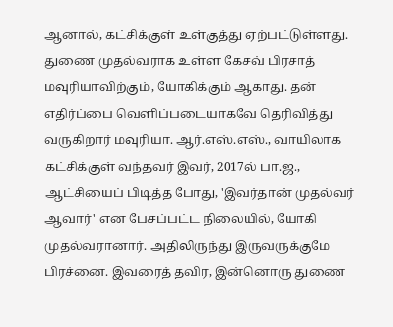ஆனால், கட்சிக்குள் உள்குத்து ஏற்பட்டுள்ளது. துணை முதல்வராக உள்ள கேசவ் பிரசாத் மவுரியாவிற்கும், யோகிக்கும் ஆகாது. தன் எதிர்ப்பை வெளிப்படையாகவே தெரிவித்து வருகிறார் மவுரியா. ஆர்.எஸ்.எஸ்., வாயிலாக கட்சிக்குள் வந்தவர் இவர், 2017ல் பா.ஜ., ஆட்சியைப் பிடித்த போது, 'இவர்தான் முதல்வர் ஆவார்' என பேசப்பட்ட நிலையில், யோகி முதல்வரானார். அதிலிருந்து இருவருக்குமே பிரச்னை. இவரைத் தவிர, இன்னொரு துணை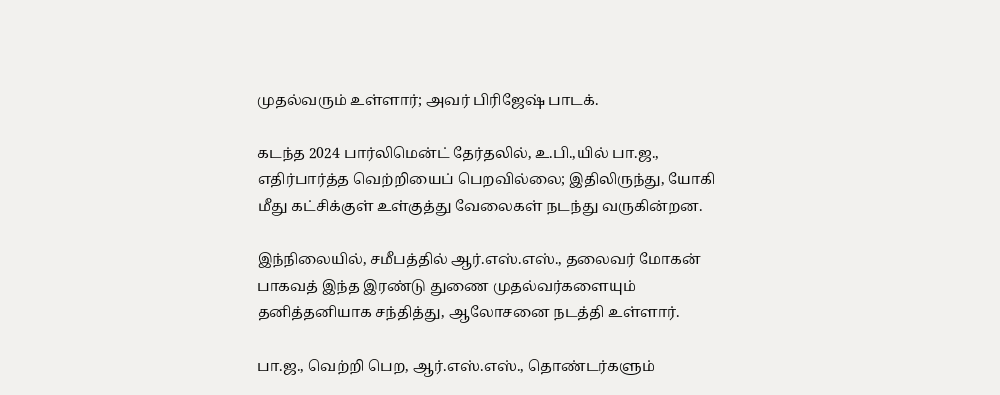முதல்வரும் உள்ளார்; அவர் பிரிஜேஷ் பாடக்.

கடந்த 2024 பார்லிமென்ட் தேர்தலில், உ.பி.,யில் பா.ஜ., எதிர்பார்த்த வெற்றியைப் பெறவில்லை; இதிலிருந்து, யோகி மீது கட்சிக்குள் உள்குத்து வேலைகள் நடந்து வருகின்றன.

இந்நிலையில், சமீபத்தில் ஆர்.எஸ்.எஸ்., தலைவர் மோகன் பாகவத் இந்த இரண்டு துணை முதல்வர்களையும் தனித்தனியாக சந்தித்து, ஆலோசனை நடத்தி உள்ளார்.

பா.ஜ., வெற்றி பெற, ஆர்.எஸ்.எஸ்., தொண்டர்களும்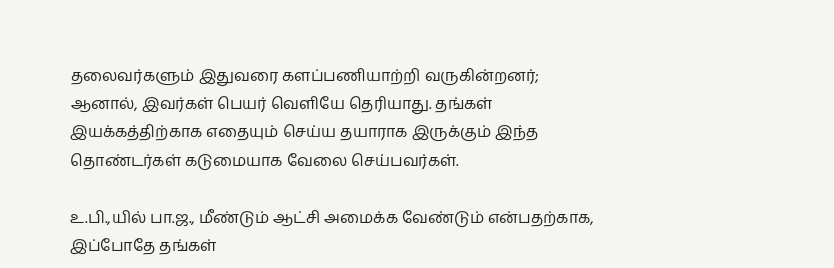தலைவர்களும் இதுவரை களப்பணியாற்றி வருகின்றனர்; ஆனால், இவர்கள் பெயர் வெளியே தெரியாது. தங்கள் இயக்கத்திற்காக எதையும் செய்ய தயாராக இருக்கும் இந்த தொண்டர்கள் கடுமையாக வேலை செய்பவர்கள்.

உ.பி.,யில் பா.ஜ., மீண்டும் ஆட்சி அமைக்க வேண்டும் என்பதற்காக, இப்போதே தங்கள்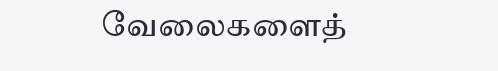வேலைகளைத்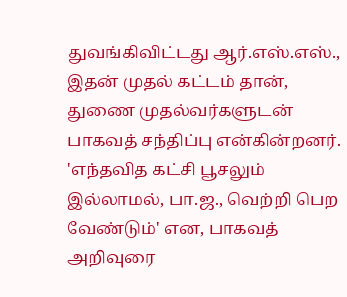துவங்கிவிட்டது ஆர்.எஸ்.எஸ்., இதன் முதல் கட்டம் தான், துணை முதல்வர்களுடன் பாகவத் சந்திப்பு என்கின்றனர். 'எந்தவித கட்சி பூசலும் இல்லாமல், பா.ஜ., வெற்றி பெற வேண்டும்' என, பாகவத் அறிவுரை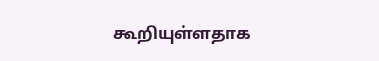கூறியுள்ளதாக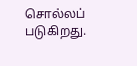சொல்லப் படுகிறது.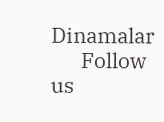Dinamalar
      Follow us